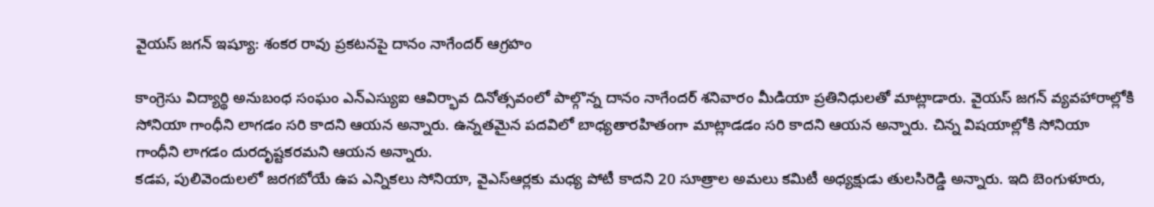వైయస్ జగన్ ఇష్యూ: శంకర రావు ప్రకటనపై దానం నాగేందర్ ఆగ్రహం

కాంగ్రెసు విద్యార్థి అనుబంధ సంఘం ఎన్ఎస్యుఐ ఆవిర్భావ దినోత్సవంలో పాల్గొన్న దానం నాగేందర్ శనివారం మీడియా ప్రతినిధులతో మాట్లాడారు. వైయస్ జగన్ వ్యవహారాల్లోకి సోనియా గాంధీని లాగడం సరి కాదని ఆయన అన్నారు. ఉన్నతమైన పదవిలో బాధ్యతారహితంగా మాట్లాడడం సరి కాదని ఆయన అన్నారు. చిన్న విషయాల్లోకి సోనియా గాంధీని లాగడం దురదృష్టకరమని ఆయన అన్నారు.
కడప, పులివెందులలో జరగబోయే ఉప ఎన్నికలు సోనియా, వైఎస్ఆర్లకు మధ్య పోటీ కాదని 20 సూత్రాల అమలు కమిటీ అధ్యక్షుడు తులసిరెడ్డి అన్నారు. ఇది బెంగుళూరు,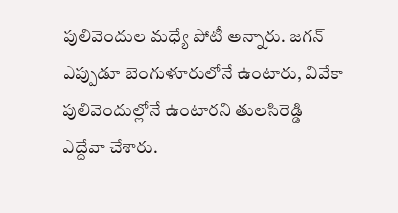పులివెందుల మధ్యే పోటీ అన్నారు. జగన్ ఎప్పుడూ బెంగుళూరులోనే ఉంటారు, వివేకా పులివెందుల్లోనే ఉంటారని తులసిరెడ్డి ఎద్దేవా చేశారు.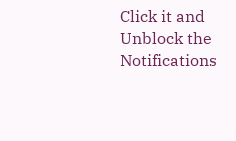Click it and Unblock the Notifications